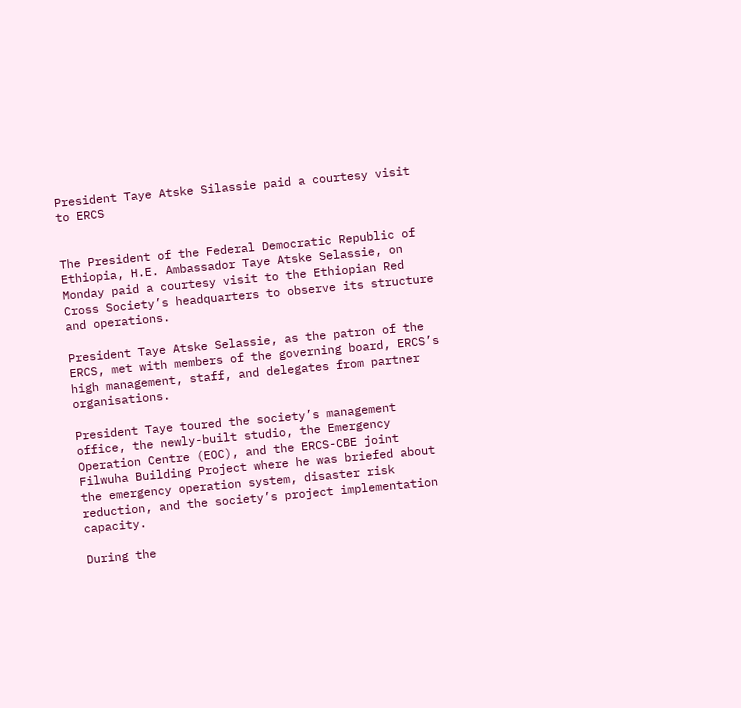President Taye Atske Silassie paid a courtesy visit to ERCS


The President of the Federal Democratic Republic of Ethiopia, H.E. Ambassador Taye Atske Selassie, on Monday paid a courtesy visit to the Ethiopian Red Cross Society’s headquarters to observe its structure and operations.

President Taye Atske Selassie, as the patron of the ERCS, met with members of the governing board, ERCS’s high management, staff, and delegates from partner organisations.

President Taye toured the society’s management office, the newly-built studio, the Emergency Operation Centre (EOC), and the ERCS-CBE joint Filwuha Building Project where he was briefed about the emergency operation system, disaster risk reduction, and the society’s project implementation capacity.

During the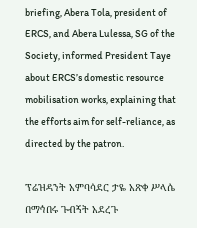briefing, Abera Tola, president of ERCS, and Abera Lulessa, SG of the Society, informed President Taye about ERCS’s domestic resource mobilisation works, explaining that the efforts aim for self-reliance, as directed by the patron.

ፕሬዝዳንት አምባሳደር ታዬ አጽቀ ሥላሴ በማኅበሩ ጉብኝት አደረጉ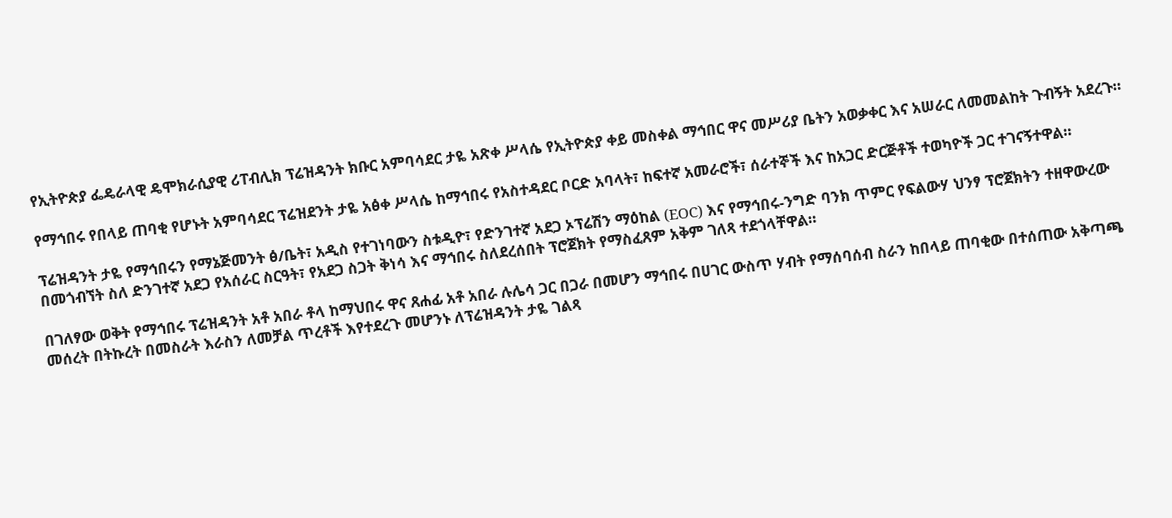የኢትዮጵያ ፌዴራላዊ ዴሞክራሲያዊ ሪፐብሊክ ፕሬዝዳንት ክቡር አምባሳደር ታዬ አጽቀ ሥላሴ የኢትዮጵያ ቀይ መስቀል ማኅበር ዋና መሥሪያ ቤትን አወቃቀር እና አሠራር ለመመልከት ጉብኝት አደረጉ።

የማኅበሩ የበላይ ጠባቂ የሆኑት አምባሳደር ፕሬዝደንት ታዬ አፅቀ ሥላሴ ከማኅበሩ የአስተዳደር ቦርድ አባላት፣ ከፍተኛ አመራሮች፣ ሰራተኞች እና ከአጋር ድርጅቶች ተወካዮች ጋር ተገናኝተዋል።

ፕሬዝዳንት ታዬ የማኅበሩን የማኔጅመንት ፅ/ቤት፣ አዲስ የተገነባውን ስቱዲዮ፣ የድንገተኛ አደጋ ኦፕሬሽን ማዕከል (EOC) እና የማኅበሩ-ንግድ ባንክ ጥምር የፍልውሃ ህንፃ ፕሮጀክትን ተዘዋውረው በመጎብኘት ስለ ድንገተኛ አደጋ የአሰራር ስርዓት፣ የአደጋ ስጋት ቅነሳ እና ማኅበሩ ስለደረሰበት ፕሮጀክት የማስፈጸም አቅም ገለጻ ተደጎላቸዋል።

በገለፃው ወቅት የማኅበሩ ፕሬዝዳንት አቶ አበራ ቶላ ከማህበሩ ዋና ጸሐፊ አቶ አበራ ሉሌሳ ጋር በጋራ በመሆን ማኅበሩ በሀገር ውስጥ ሃብት የማሰባሰብ ስራን ከበላይ ጠባቂው በተሰጠው አቅጣጫ መሰረት በትኩረት በመስራት እራስን ለመቻል ጥረቶች እየተደረጉ መሆንኑ ለፕሬዝዳንት ታዬ ገልጻ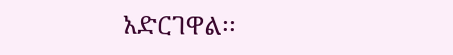አድርገዋል፡፡